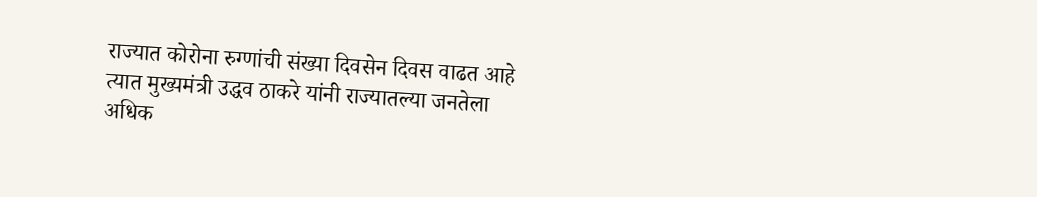राज्यात कोरोना रुग्णांची संख्या दिवसेन दिवस वाढत आहे त्यात मुख्यमंत्री उद्धव ठाकरे यांनी राज्यातल्या जनतेला अधिक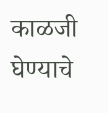काळजी घेण्याचे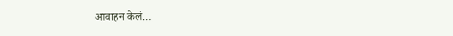आवाहन केलं…